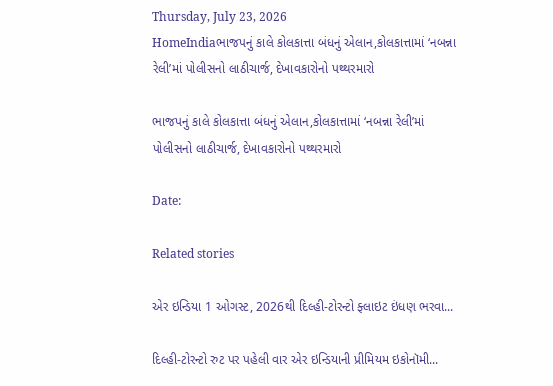Thursday, July 23, 2026
HomeIndiaભાજપનું કાલે કોલકાત્તા બંધનું એલાન,કોલકાત્તામાં ‘નબન્ના રેલી’માં પોલીસનો લાઠીચાર્જ, દેખાવકારોનો પથ્થરમારો

ભાજપનું કાલે કોલકાત્તા બંધનું એલાન,કોલકાત્તામાં ‘નબન્ના રેલી’માં પોલીસનો લાઠીચાર્જ, દેખાવકારોનો પથ્થરમારો

Date:

Related stories

એર ઇન્ડિયા 1 ઓગસ્ટ, 2026થી દિલ્હી-ટોરન્ટો ફ્લાઇટ ઇંધણ ભરવા...

દિલ્હી-ટોરન્ટો રુટ પર પહેલી વાર એર ઇન્ડિયાની પ્રીમિયમ ઇકોનૉમી...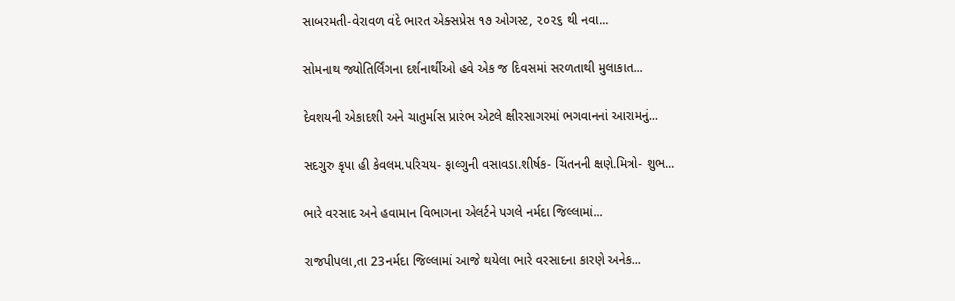સાબરમતી-વેરાવળ વંદે ભારત એક્સપ્રેસ ૧૭ ઓગસ્ટ, ૨૦૨૬ થી નવા...

સોમનાથ જ્યોતિર્લિંગના દર્શનાર્થીઓ હવે એક જ દિવસમાં સરળતાથી મુલાકાત...

દેવશયની એકાદશી અને ચાતુર્માસ પ્રારંભ એટલે ક્ષીરસાગરમાં ભગવાનનાં આરામનું...

સદગુરુ કૃપા હી કેવલમ.પરિચય- ફાલ્ગુની વસાવડા.શીર્ષક- ચિંતનની ક્ષણે.મિત્રો- શુભ...

ભારે વરસાદ અને હવામાન વિભાગના એલર્ટને પગલે નર્મદા જિલ્લામાં...

રાજપીપલા,તા 23નર્મદા જિલ્લામાં આજે થયેલા ભારે વરસાદના કારણે અનેક...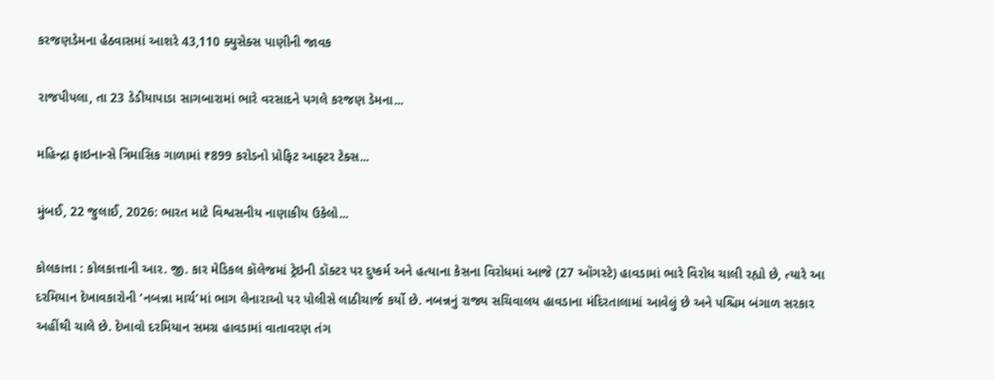કરજણડેમના હેઠવાસમાં આશરે 43,110 ક્યુસેક્સ પાણીની જાવક

રાજપીપલા, તા 23 ડેડીયાપાડા સાગબારામાં ભારે વરસાદને પગલે કરજણ ડેમના...

મહિન્દ્રા ફાઇનાન્સે ત્રિમાસિક ગાળામાં ₹899 કરોડનો પ્રોફિટ આફ્ટર ટેક્સ...

મુંબઈ, 22 જુલાઈ, 2026: ભારત માટે વિશ્વસનીય નાણાકીય ઉકેલો...

કોલકાત્તા : કોલકાત્તાની આર. જી. કાર મેડિકલ કૉલેજમાં ટ્રેઇની ડૉક્ટર પર દુષ્કર્મ અને હત્યાના કેસના વિરોધમાં આજે (27 ઑગસ્ટે) હાવડામાં ભારે વિરોધ ચાલી રહ્યો છે, ત્યારે આ દરમિયાન દેખાવકારોની ‘નબન્ના માર્ચ’માં ભાગ લેનારાઓ પર પોલીસે લાઠીચાર્જ કર્યો છે. નબન્નનું રાજ્ય સચિવાલય હાવડાના મંદિરતાલામાં આવેલું છે અને પશ્ચિમ બંગાળ સરકાર અહીંથી ચાલે છે. દેખાવો દરમિયાન સમગ્ર હાવડામાં વાતાવરણ તંગ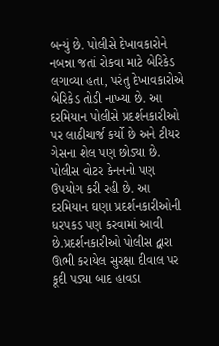બન્યું છે. પોલીસે દેખાવકારોને નબન્ના જતાં રોકવા માટે બેરિકેડ લગાવ્યા હતા, પરંતુ દેખાવકારોએ બેરિકેડ તોડી નાખ્યા છે. આ દરમિયાન પોલીસે પ્રદર્શનકારીઓ પર લાઠીચાર્જ કર્યો છે અને ટીયર ગેસના શેલ પણ છોડ્યા છે. પોલીસ વોટર કેનનનો પણ ઉપયોગ કરી રહી છે. આ દરમિયાન ઘણા પ્રદર્શનકારીઓની ધરપકડ પણ કરવામાં આવી છે.પ્રદર્શનકારીઓ પોલીસ દ્વારા ઊભી કરાયેલ સુરક્ષા દીવાલ પર કૂદી પડ્યા બાદ હાવડા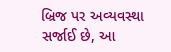બ્રિજ પર અવ્યવસ્થા સર્જાઈ છે, આ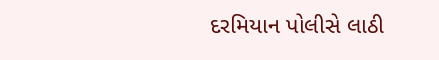દરમિયાન પોલીસે લાઠી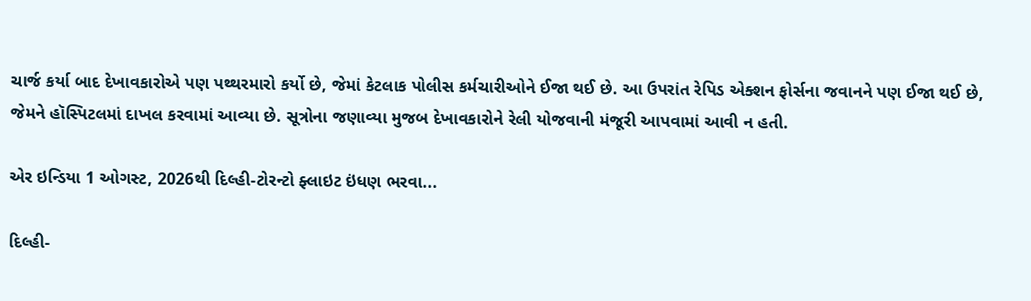ચાર્જ કર્યા બાદ દેખાવકારોએ પણ પથ્થરમારો કર્યો છે, જેમાં કેટલાક પોલીસ કર્મચારીઓને ઈજા થઈ છે. આ ઉપરાંત રેપિડ એક્શન ફોર્સના જવાનને પણ ઈજા થઈ છે, જેમને હૉસ્પિટલમાં દાખલ કરવામાં આવ્યા છે. સૂત્રોના જણાવ્યા મુજબ દેખાવકારોને રેલી યોજવાની મંજૂરી આપવામાં આવી ન હતી.

એર ઇન્ડિયા 1 ઓગસ્ટ, 2026થી દિલ્હી-ટોરન્ટો ફ્લાઇટ ઇંધણ ભરવા...

દિલ્હી-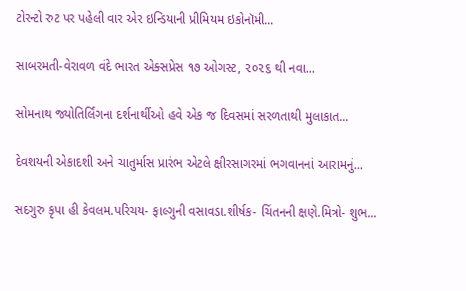ટોરન્ટો રુટ પર પહેલી વાર એર ઇન્ડિયાની પ્રીમિયમ ઇકોનૉમી...

સાબરમતી-વેરાવળ વંદે ભારત એક્સપ્રેસ ૧૭ ઓગસ્ટ, ૨૦૨૬ થી નવા...

સોમનાથ જ્યોતિર્લિંગના દર્શનાર્થીઓ હવે એક જ દિવસમાં સરળતાથી મુલાકાત...

દેવશયની એકાદશી અને ચાતુર્માસ પ્રારંભ એટલે ક્ષીરસાગરમાં ભગવાનનાં આરામનું...

સદગુરુ કૃપા હી કેવલમ.પરિચય- ફાલ્ગુની વસાવડા.શીર્ષક- ચિંતનની ક્ષણે.મિત્રો- શુભ...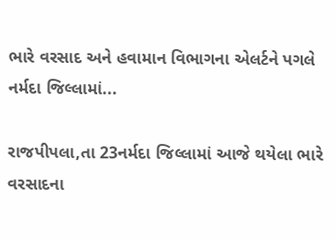ભારે વરસાદ અને હવામાન વિભાગના એલર્ટને પગલે નર્મદા જિલ્લામાં...

રાજપીપલા,તા 23નર્મદા જિલ્લામાં આજે થયેલા ભારે વરસાદના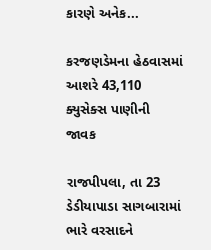કારણે અનેક...

કરજણડેમના હેઠવાસમાં આશરે 43,110 ક્યુસેક્સ પાણીની જાવક

રાજપીપલા, તા 23 ડેડીયાપાડા સાગબારામાં ભારે વરસાદને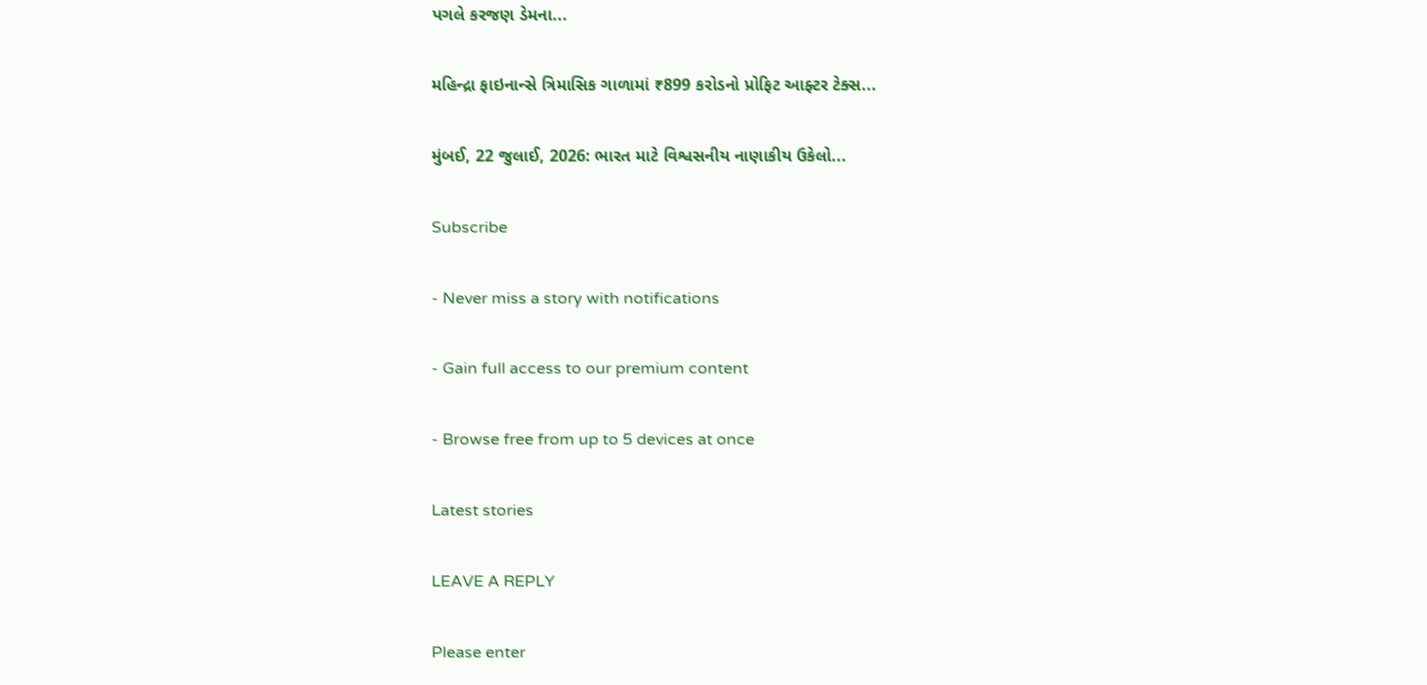પગલે કરજણ ડેમના...

મહિન્દ્રા ફાઇનાન્સે ત્રિમાસિક ગાળામાં ₹899 કરોડનો પ્રોફિટ આફ્ટર ટેક્સ...

મુંબઈ, 22 જુલાઈ, 2026: ભારત માટે વિશ્વસનીય નાણાકીય ઉકેલો...

Subscribe

- Never miss a story with notifications

- Gain full access to our premium content

- Browse free from up to 5 devices at once

Latest stories

LEAVE A REPLY

Please enter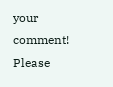your comment!
Please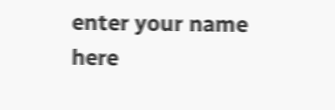enter your name here